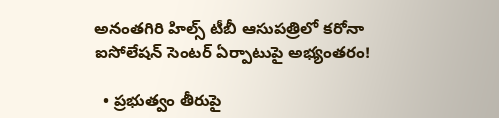అనంతగిరి హిల్స్ టీబీ ఆసుపత్రిలో కరోనా ఐసోలేషన్‌ సెంటర్‌ ఏర్పాటుపై అభ్యంతరం!

  • ప్రభుత్వం తీరుపై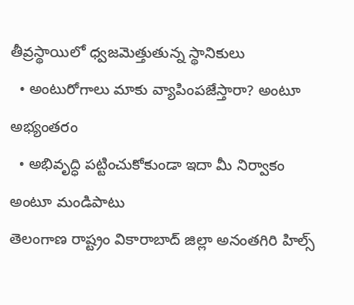తీవ్రస్థాయిలో ధ్వజమెత్తుతున్న స్థానికులు
  • అంటురోగాలు మాకు వ్యాపింపజేస్తారా? అంటూ అభ్యంతరం
  • అభివృద్ధి పట్టించుకోకుండా ఇదా మీ నిర్వాకం అంటూ మండిపాటు
తెలంగాణ రాష్ట్రం వికారాబాద్‌ జిల్లా అనంతగిరి హిల్స్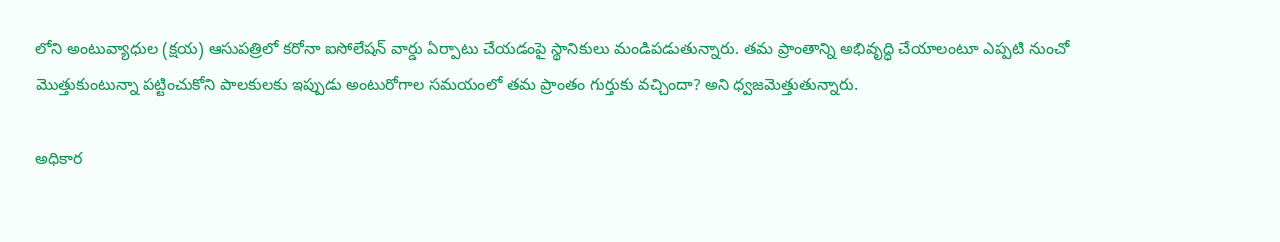లోని అంటువ్యాధుల (క్షయ) ఆసుపత్రిలో కరోనా ఐసోలేషన్‌ వార్డు ఏర్పాటు చేయడంపై స్థానికులు మండిపడుతున్నారు. తమ ప్రాంతాన్ని అభివృద్ధి చేయాలంటూ ఎప్పటి నుంచో మొత్తుకుంటున్నా పట్టించుకోని పాలకులకు ఇప్పుడు అంటురోగాల సమయంలో తమ ప్రాంతం గుర్తుకు వచ్చిందా? అని ధ్వజమెత్తుతున్నారు.

అధికార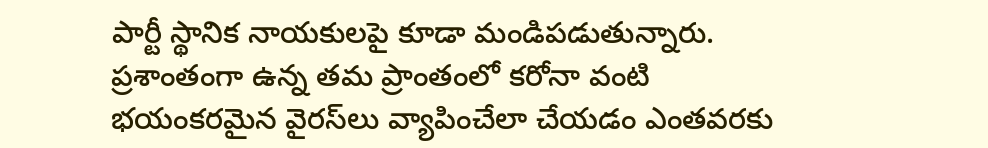పార్టీ స్థానిక నాయకులపై కూడా మండిపడుతున్నారు. ప్రశాంతంగా ఉన్న తమ ప్రాంతంలో కరోనా వంటి భయంకరమైన వైరస్‌లు వ్యాపించేలా చేయడం ఎంతవరకు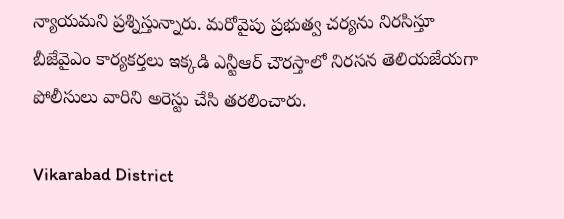న్యాయమని ప్రశ్నిస్తున్నారు. మరోవైపు ప్రభుత్వ చర్యను నిరసిస్తూ బీజేవైఎం కార్యకర్తలు ఇక్కడి ఎన్టీఆర్‌ చౌరస్తాలో నిరసన తెలియజేయగా పోలీసులు వారిని అరెస్టు చేసి తరలించారు.

Vikarabad District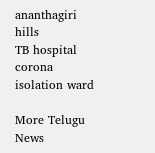ananthagiri hills
TB hospital
corona isolation ward

More Telugu News